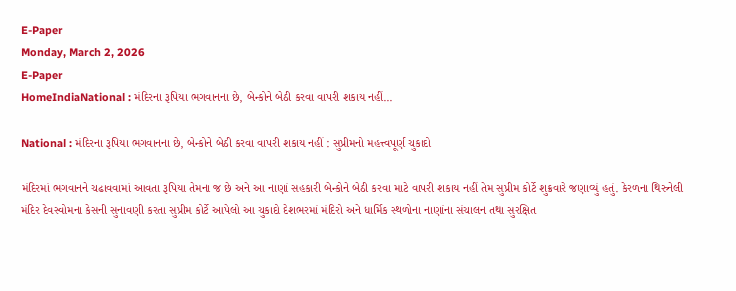E-Paper
Monday, March 2, 2026
E-Paper
HomeIndiaNational : મંદિરના રૂપિયા ભગવાનના છે, બેન્કોને બેઠી કરવા વાપરી શકાય નહીં...

National : મંદિરના રૂપિયા ભગવાનના છે, બેન્કોને બેઠી કરવા વાપરી શકાય નહીં : સુપ્રીમનો મહત્ત્વપૂર્ણ ચુકાદો

મંદિરમાં ભગવાનને ચઢાવવામાં આવતા રૂપિયા તેમના જ છે અને આ નાણાં સહકારી બેન્કોને બેઠી કરવા માટે વાપરી શકાય નહીં તેમ સુપ્રીમ કોર્ટે શુક્રવારે જણાવ્યું હતું. કેરળના થિરુનેલી મંદિર દેવસ્વોમના કેસની સુનાવણી કરતા સુપ્રીમ કોર્ટે આપેલો આ ચુકાદો દેશભરમાં મંદિરો અને ધાર્મિક સ્થળોના નાણાંના સંચાલન તથા સુરક્ષિત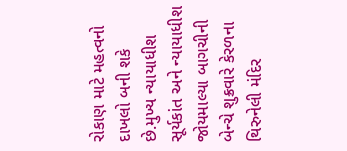રોકાણ માટે મહત્વનો દાખલો બની શકે છે.મુખ્ય ન્યાયાધીશ સૂર્યકાંત અને ન્યાયાધીશ જોયમાલ્યા બાગચીની બેન્ચે શુક્રવારે કેરળના થિરુનેલી મંદિર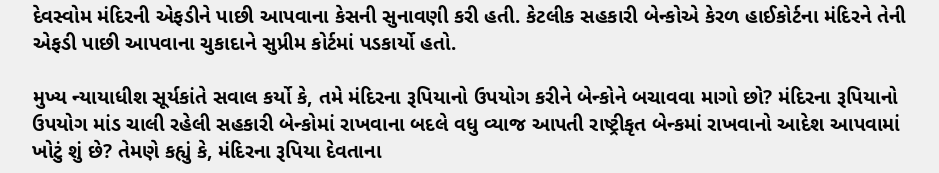દેવસ્વોમ મંદિરની એફડીને પાછી આપવાના કેસની સુનાવણી કરી હતી. કેટલીક સહકારી બેન્કોએ કેરળ હાઈકોર્ટના મંદિરને તેની એફડી પાછી આપવાના ચુકાદાને સુપ્રીમ કોર્ટમાં પડકાર્યો હતો.

મુખ્ય ન્યાયાધીશ સૂર્યકાંતે સવાલ કર્યો કે, તમે મંદિરના રૂપિયાનો ઉપયોગ કરીને બેન્કોને બચાવવા માગો છો? મંદિરના રૂપિયાનો ઉપયોગ માંડ ચાલી રહેલી સહકારી બેન્કોમાં રાખવાના બદલે વધુ વ્યાજ આપતી રાષ્ટ્રીકૃત બેન્કમાં રાખવાનો આદેશ આપવામાં ખોટું શું છે? તેમણે કહ્યું કે, મંદિરના રૂપિયા દેવતાના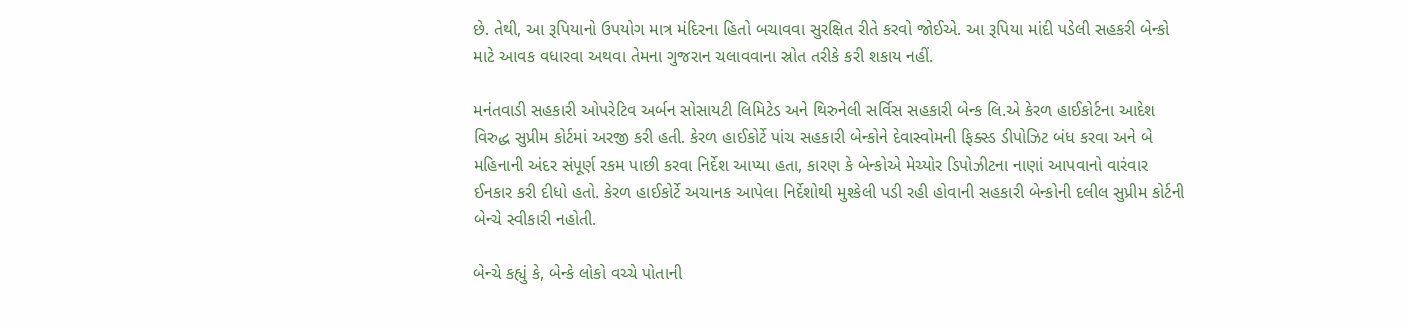છે. તેથી, આ રૂપિયાનો ઉપયોગ માત્ર મંદિરના હિતો બચાવવા સુરક્ષિત રીતે કરવો જોઈએ. આ રૂપિયા માંદી પડેલી સહકરી બેન્કો માટે આવક વધારવા અથવા તેમના ગુજરાન ચલાવવાના સ્રોત તરીકે કરી શકાય નહીં.

મનંતવાડી સહકારી ઓપરેટિવ અર્બન સોસાયટી લિમિટેડ અને થિરુનેલી સર્વિસ સહકારી બેન્ક લિ.એ કેરળ હાઈકોર્ટના આદેશ વિરુદ્ધ સુપ્રીમ કોર્ટમાં અરજી કરી હતી. કેરળ હાઈકોર્ટે પાંચ સહકારી બેન્કોને દેવાસ્વોમની ફિક્સ્ડ ડીપોઝિટ બંધ કરવા અને બે મહિનાની અંદર સંપૂર્ણ રકમ પાછી કરવા નિર્દેશ આપ્યા હતા, કારણ કે બેન્કોએ મેચ્યોર ડિપોઝીટના નાણાં આપવાનો વારંવાર ઈનકાર કરી દીધો હતો. કેરળ હાઈકોર્ટે અચાનક આપેલા નિર્દેશોથી મુશ્કેલી પડી રહી હોવાની સહકારી બેન્કોની દલીલ સુપ્રીમ કોર્ટની બેન્ચે સ્વીકારી નહોતી.

બેન્ચે કહ્યું કે, બેન્કે લોકો વચ્ચે પોતાની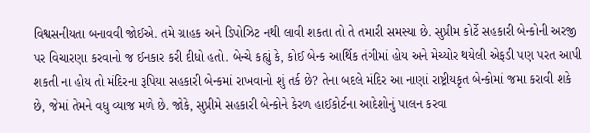વિશ્વસનીયતા બનાવવી જોઈએ. તમે ગ્રાહક અને ડિપોઝિટ નથી લાવી શકતા તો તે તમારી સમસ્યા છે. સુપ્રીમ કોર્ટે સહકારી બેન્કોની અરજી પર વિચારણા કરવાનો જ ઈનકાર કરી દીધો હતો. બેન્ચે કહ્યું કે, કોઈ બેન્ક આર્થિક તંગીમાં હોય અને મેચ્યોર થયેલી એફડી પણ પરત આપી શકતી ના હોય તો મંદિરના રૂપિયા સહકારી બેન્કમાં રાખવાનો શું તર્ક છે? તેના બદલે મંદિર આ નાણાં રાષ્ટ્રીયકૃત બેન્કોમાં જમા કરાવી શકે છે, જેમાં તેમને વધુ વ્યાજ મળે છે. જોકે, સુપ્રીમે સહકારી બેન્કોને કેરળ હાઈકોર્ટના આદેશોનું પાલન કરવા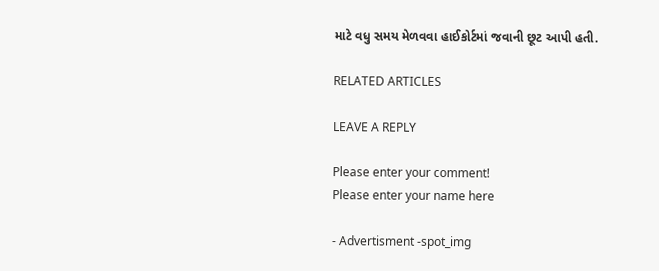માટે વધુ સમય મેળવવા હાઈકોર્ટમાં જવાની છૂટ આપી હતી.

RELATED ARTICLES

LEAVE A REPLY

Please enter your comment!
Please enter your name here

- Advertisment -spot_img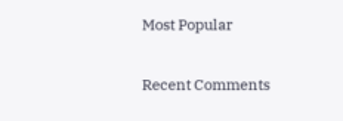Most Popular

Recent Comments